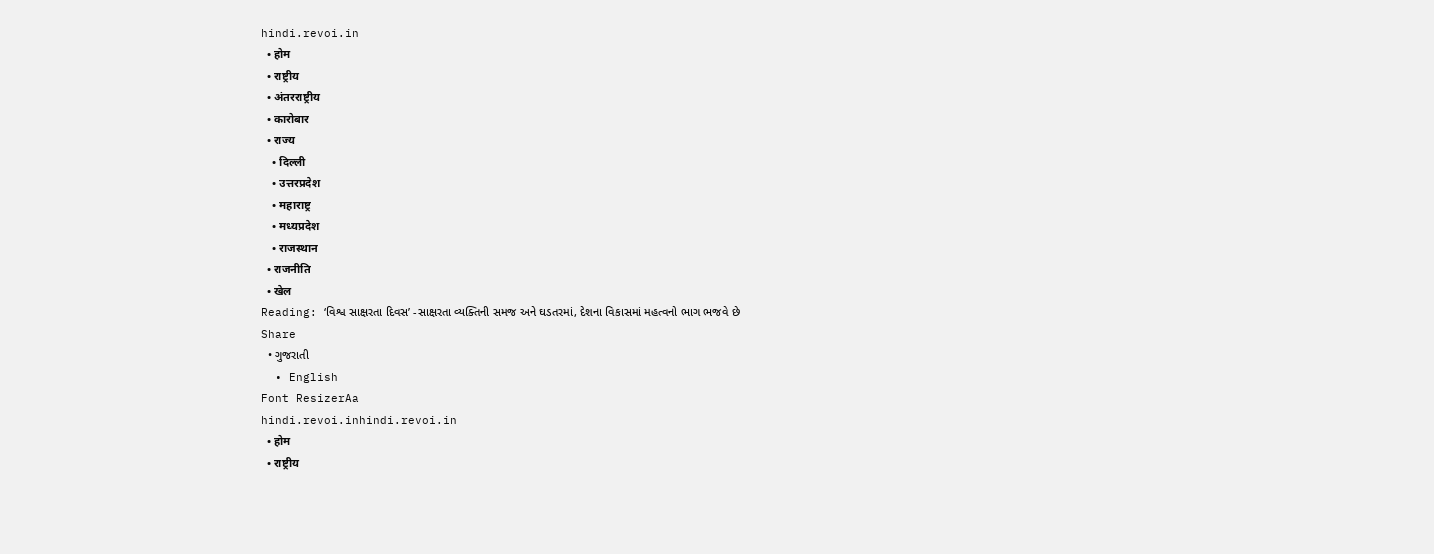hindi.revoi.in
  • होम
  • राष्ट्रीय
  • अंतरराष्ट्रीय
  • कारोबार
  • राज्य
    • दिल्ली
    • उत्तरप्रदेश
    • महाराष्ट्र
    • मध्यप्रदेश
    • राजस्थान
  • राजनीति
  • खेल
Reading: ‘વિશ્વ સાક્ષરતા દિવસ’ -સાક્ષરતા વ્યક્તિની સમજ અને ઘડતરમાં, દેશના વિકાસમાં મહત્વનો ભાગ ભજવે છે
Share
  • ગુજરાતી
  • English
Font ResizerAa
hindi.revoi.inhindi.revoi.in
  • होम
  • राष्ट्रीय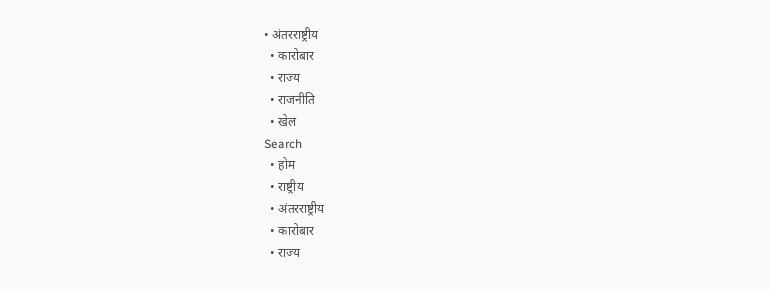• अंतरराष्ट्रीय
  • कारोबार
  • राज्य
  • राजनीति
  • खेल
Search
  • होम
  • राष्ट्रीय
  • अंतरराष्ट्रीय
  • कारोबार
  • राज्य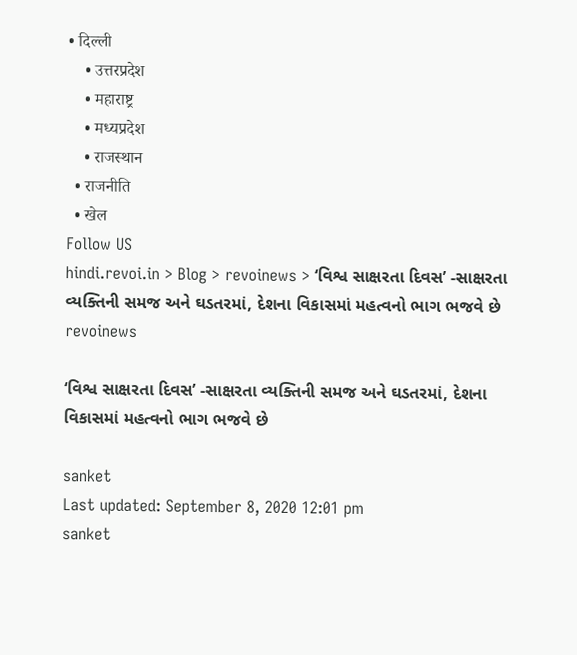• दिल्ली
    • उत्तरप्रदेश
    • महाराष्ट्र
    • मध्यप्रदेश
    • राजस्थान
  • राजनीति
  • खेल
Follow US
hindi.revoi.in > Blog > revoinews > ‘વિશ્વ સાક્ષરતા દિવસ’ -સાક્ષરતા વ્યક્તિની સમજ અને ઘડતરમાં, દેશના વિકાસમાં મહત્વનો ભાગ ભજવે છે
revoinews

‘વિશ્વ સાક્ષરતા દિવસ’ -સાક્ષરતા વ્યક્તિની સમજ અને ઘડતરમાં, દેશના વિકાસમાં મહત્વનો ભાગ ભજવે છે

sanket
Last updated: September 8, 2020 12:01 pm
sanket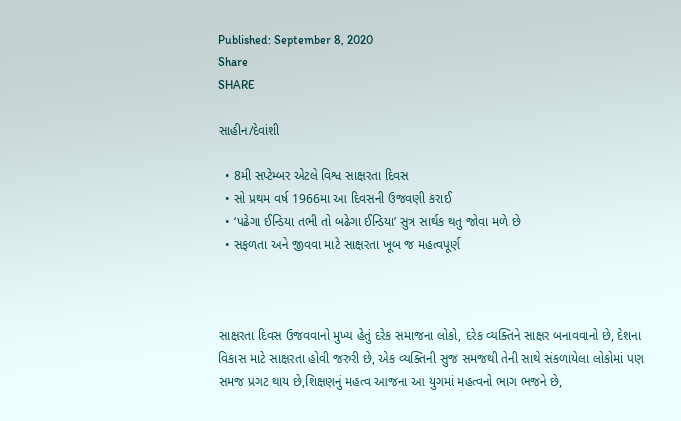Published: September 8, 2020
Share
SHARE

સાહીન/દેવાંશી

  • 8મી સપ્ટેમ્બર એટલે વિશ્વ સાક્ષરતા દિવસ
  • સો પ્રથમ વર્ષ 1966મા આ દિવસની ઉજવણી કરાઈ
  • ‘પઢેગા ઈન્ડિયા તભી તો બઢેગા ઈન્ડિયા’ સુત્ર સાર્થક થતુ જોવા મળે છે
  • સફળતા અને જીવવા માટે સાક્ષરતા ખૂબ જ મહત્વપૂર્ણ



સાક્ષરતા દિવસ ઉજવવાનો મુખ્ય હેતું દરેક સમાજના લોકો, દરેક વ્યક્તિને સાક્ષર બનાવવાનો છે, દેશના વિકાસ માટે સાક્ષરતા હોવી જરુરી છે, એક વ્યક્તિની સુજ સમજથી તેની સાથે સંકળાયેલા લોકોમાં પણ સમજ પ્રગટ થાય છે,શિક્ષણનું મહત્વ આજના આ યુગમાં મહત્વનો ભાગ ભજને છે,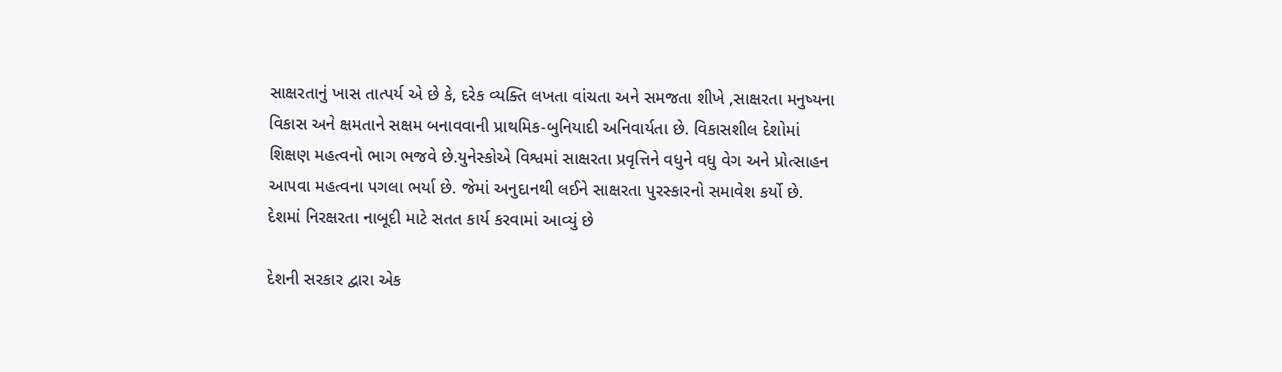સાક્ષરતાનું ખાસ તાત્પર્ય એ છે કે, દરેક વ્યક્તિ લખતા વાંચતા અને સમજતા શીખે ,સાક્ષરતા મનુષ્યના વિકાસ અને ક્ષમતાને સક્ષમ બનાવવાની પ્રાથમિક-બુનિયાદી અનિવાર્યતા છે. વિકાસશીલ દેશોમાં શિક્ષણ મહત્વનો ભાગ ભજવે છે.યુનેસ્કોએ વિશ્વમાં સાક્ષરતા પ્રવૃત્તિને વધુને વધુ વેગ અને પ્રોત્સાહન આપવા મહત્વના પગલા ભર્યા છે. જેમાં અનુદાનથી લઈને સાક્ષરતા પુરસ્કારનો સમાવેશ કર્યો છે. દેશમાં નિરક્ષરતા નાબૂદી માટે સતત કાર્ય કરવામાં આવ્યું છે

દેશની સરકાર દ્વારા એક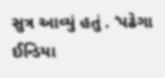સુત્ર આવ્યું હતું . ‘પઢેગા ઈન્ડિયા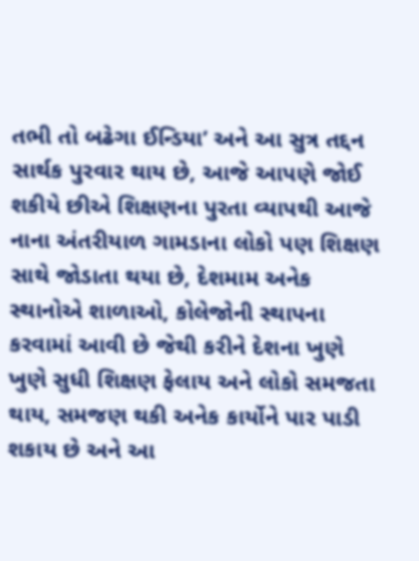તભી તો બઢેગા ઈન્ડિયા’ અને આ સુત્ર તદ્દન સાર્થક પુરવાર થાય છે, આજે આપણે જોઈ શકીયે છીએ શિક્ષણના પુરતા વ્યાપથી આજે નાના અંતરીયાળ ગામડાના લોકો પણ શિક્ષણ સાથે જોડાતા થયા છે, દેશમામ અનેક સ્થાનોએ શાળાઓ, કોલેજોની સ્થાપના કરવામાં આવી છે જેથી કરીને દેશના ખુણે ખુણે સુધી શિક્ષણ ફેલાય અને લોકો સમજતા થાય, સમજણ થકી અનેક કાર્યોને પાર પાડી શકાય છે અને આ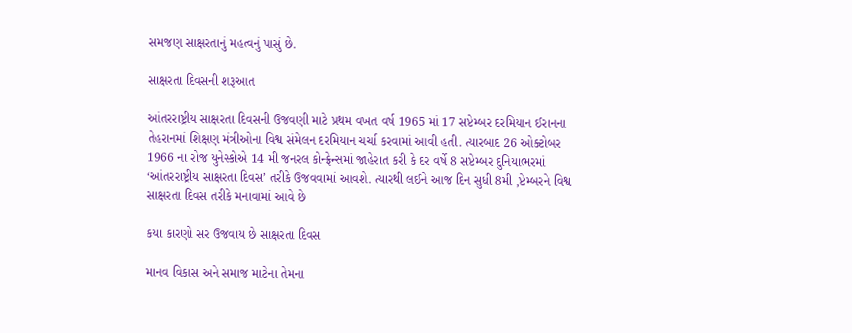સમજણ સાક્ષરતાનું મહત્વનું પાસું છે.

સાક્ષરતા દિવસની શરૂઆત

આંતરરાષ્ટ્રીય સાક્ષરતા દિવસની ઉજવણી માટે પ્રથમ વખત વર્ષ 1965 માં 17 સપ્ટેમ્બર દરમિયાન ઈરાનના તેહરાનમાં શિક્ષણ મંત્રીઓના વિશ્વ સંમેલન દરમિયાન ચર્ચા કરવામાં આવી હતી. ત્યારબાદ 26 ઓક્ટોબર 1966 ના રોજ યુનેસ્કોએ 14 મી જનરલ કોન્ફ્રેન્સમાં જાહેરાત કરી કે દર વર્ષે 8 સપ્ટેમ્બર દુનિયાભરમાં ‘આંતરરાષ્ટ્રીય સાક્ષરતા દિવસ’ તરીકે ઉજવવામાં આવશે. ત્યારથી લઈને આજ દિન સુધી 8મી ,પ્ટેમ્બરને વિશ્વ સાક્ષરતા દિવસ તરીકે મનાવામાં આવે છે

કયા કારણો સર ઉજવાય છે સાક્ષરતા દિવસ

માનવ વિકાસ અને સમાજ માટેના તેમના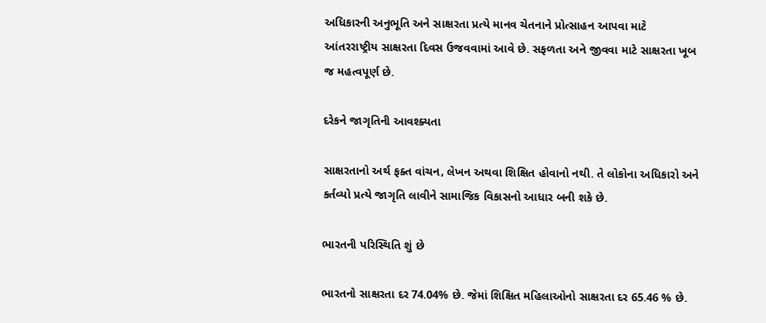અધિકારની અનુભૂતિ અને સાક્ષરતા પ્રત્યે માનવ ચેતનાને પ્રોત્સાહન આપવા માટે આંતરરાષ્ટ્રીય સાક્ષરતા દિવસ ઉજવવામાં આવે છે. સફળતા અને જીવવા માટે સાક્ષરતા ખૂબ જ મહત્વપૂર્ણ છે.

દરેકને જાગૃતિની આવશ્ક્યતા

સાક્ષરતાનો અર્થ ફક્ત વાંચન, લેખન અથવા શિક્ષિત હોવાનો નથી. તે લોકોના અધિકારો અને કર્તવ્યો પ્રત્યે જાગૃતિ લાવીને સામાજિક વિકાસનો આધાર બની શકે છે.

ભારતની પરિસ્થિતિ શું છે

ભારતનો સાક્ષરતા દર 74.04% છે. જેમાં શિક્ષિત મહિલાઓનો સાક્ષરતા દર 65.46 % છે.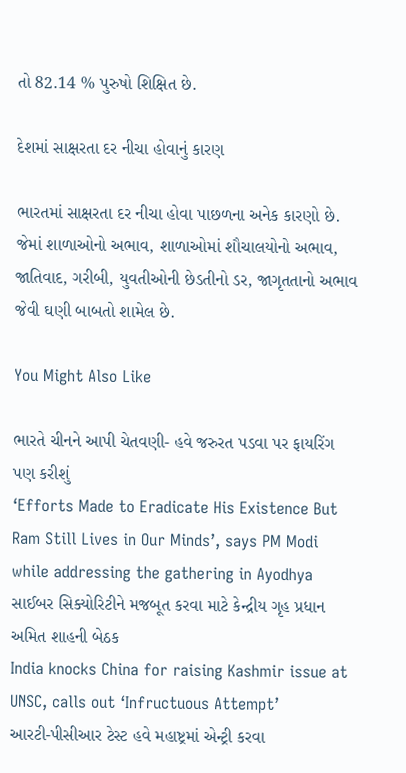તો 82.14 % પુરુષો શિક્ષિત છે.

દેશમાં સાક્ષરતા દર નીચા હોવાનું કારણ

ભારતમાં સાક્ષરતા દર નીચા હોવા પાછળના અનેક કારણો છે. જેમાં શાળાઓનો અભાવ, શાળાઓમાં શૌચાલયોનો અભાવ, જાતિવાદ, ગરીબી, યુવતીઓની છેડતીનો ડર, જાગૃતતાનો અભાવ જેવી ઘણી બાબતો શામેલ છે.

You Might Also Like

ભારતે ચીનને આપી ચેતવણી- હવે જરુરત પડવા પર ફાયરિંગ પણ કરીશું
‘Efforts Made to Eradicate His Existence But Ram Still Lives in Our Minds’, says PM Modi while addressing the gathering in Ayodhya
સાઈબર સિક્યોરિટીને મજબૂત કરવા માટે કેન્દ્રીય ગૃહ પ્રધાન અમિત શાહની બેઠક
India knocks China for raising Kashmir issue at UNSC, calls out ‘Infructuous Attempt’
આરટી-પીસીઆર ટેસ્ટ હવે મહાષ્ટ્રમાં એન્ટ્રી કરવા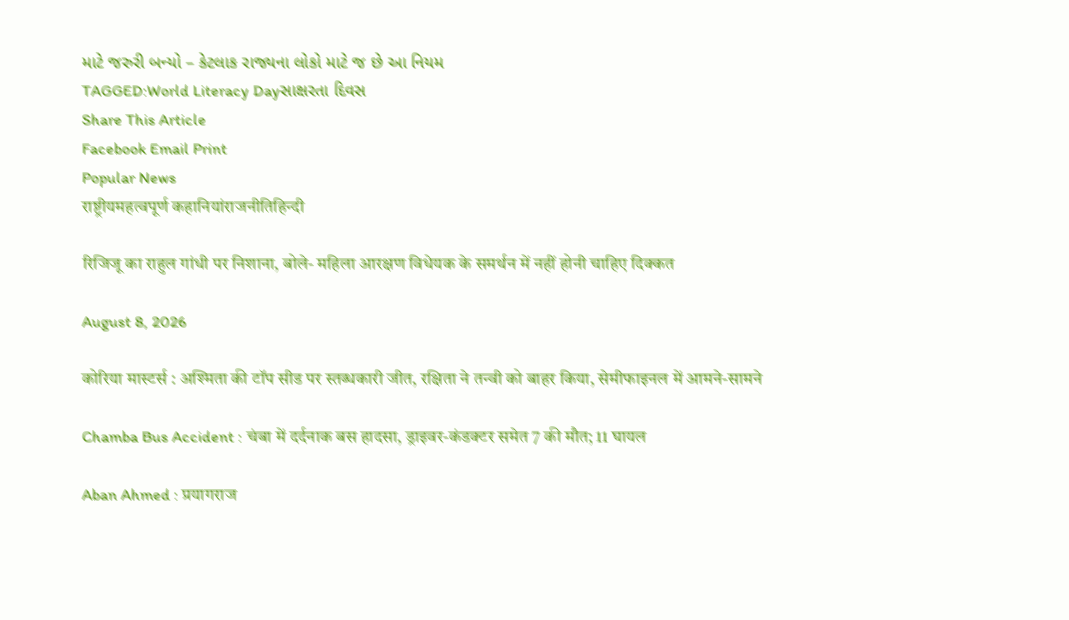માટે જરુરી બન્યો – કેટલાક રાજ્યના લોકો માટે જ છે આ નિયમ
TAGGED:World Literacy Dayસાક્ષરતા દિવસ
Share This Article
Facebook Email Print
Popular News
राष्ट्रीयमहत्वपूर्ण कहानियांराजनीतिहिन्दी

रिजिजू का राहुल गांधी पर निशाना, बोले- महिला आरक्षण विधेयक के समर्थन में नहीं होनी चाहिए दिक्कत

August 8, 2026

कोरिया मास्टर्स : अश्मिता की टॉप सीड पर स्तब्धकारी जीत, रक्षिता ने तन्वी को बाहर किया, सेमीफाइनल में आमने-सामने

Chamba Bus Accident : चंबा में दर्दनाक बस हादसा, ड्राइवर-कंडक्टर समेत 7 की मौत; 11 घायल

Aban Ahmed : प्रयागराज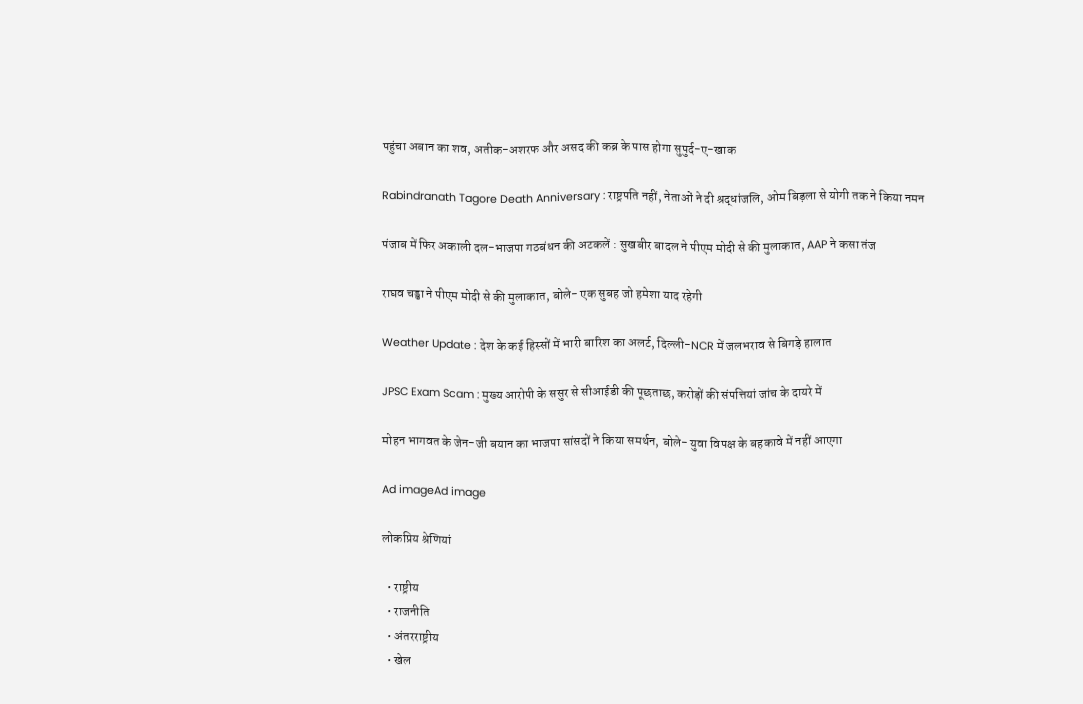पहुंचा अबान का शव, अतीक-अशरफ और असद की कब्र के पास होगा सुपुर्द-ए-खाक

Rabindranath Tagore Death Anniversary : राष्ट्रपति नहीं, नेताओं ने दी श्रद्धांजलि, ओम बिड़ला से योगी तक ने किया नमन

पंजाब में फिर अकाली दल-भाजपा गठबंधन की अटकलें : सुखबीर बादल ने पीएम मोदी से की मुलाकात, AAP ने कसा तंज

राघव चड्ढा ने पीएम मोदी से की मुलाकात, बोले- एक सुबह जो हमेशा याद रहेगी

Weather Update : देश के कई हिस्सों में भारी बारिश का अलर्ट, दिल्ली-NCR में जलभराव से बिगड़े हालात

JPSC Exam Scam : मुख्य आरोपी के ससुर से सीआईडी की पूछताछ, करोड़ों की संपत्तियां जांच के दायरे में

मोहन भागवत के जेन-जी बयान का भाजपा सांसदों ने किया समर्थन, बोले- युवा विपक्ष के बहकावे में नहीं आएगा

Ad imageAd image

लोकप्रिय श्रेणियां

  • राष्ट्रीय
  • राजनीति
  • अंतरराष्ट्रीय
  • खेल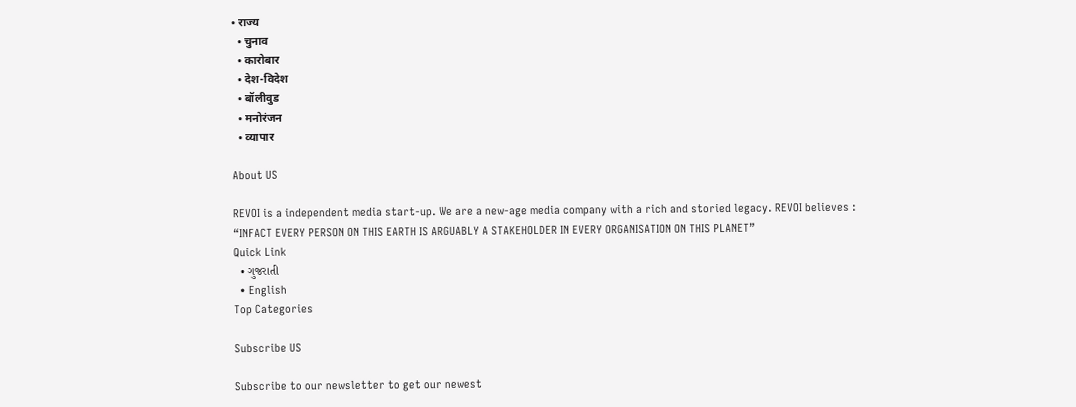• राज्य
  • चुनाव
  • कारोबार
  • देश-विदेश
  • बॉलीवुड
  • मनोरंजन
  • व्यापार

About US

REVOI is a independent media start-up. We are a new-age media company with a rich and storied legacy. REVOI believes : “INFACT EVERY PERSON ON THIS EARTH IS ARGUABLY A STAKEHOLDER IN EVERY ORGANISATION ON THIS PLANET”
Quick Link
  • ગુજરાતી
  • English
Top Categories

Subscribe US

Subscribe to our newsletter to get our newest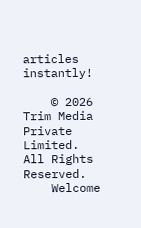articles instantly!

    © 2026 Trim Media Private Limited. All Rights Reserved.
    Welcome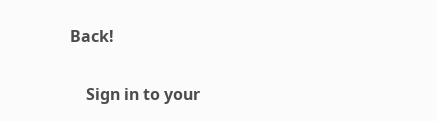Back!

    Sign in to your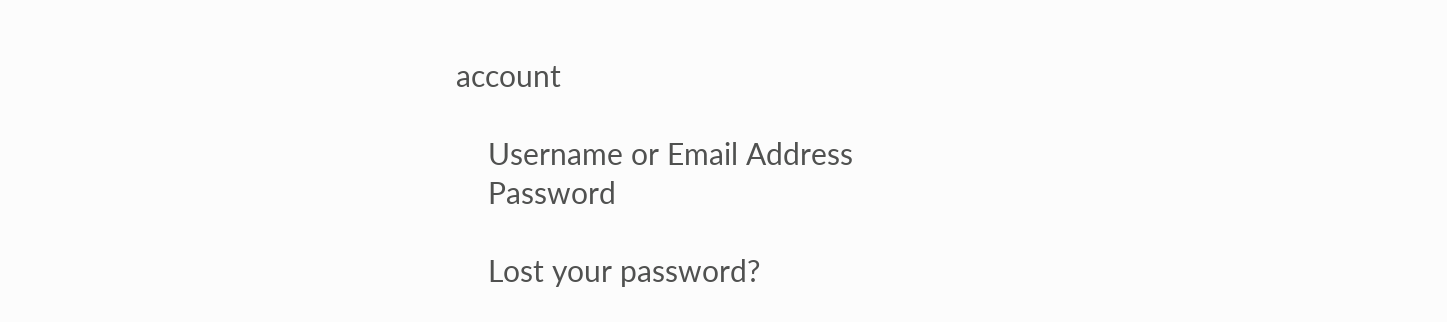account

    Username or Email Address
    Password

    Lost your password?